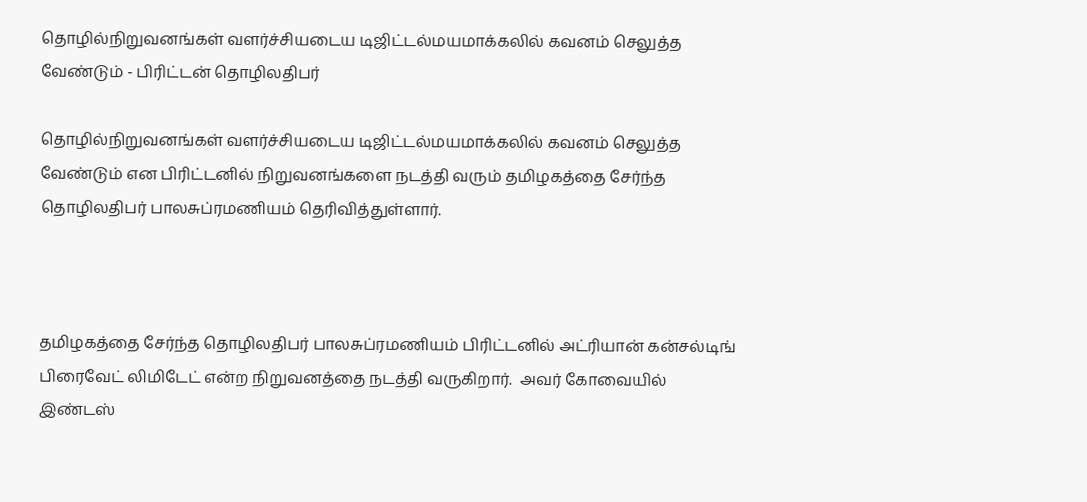தொழில்நிறுவனங்கள் வளர்ச்சியடைய டிஜிட்டல்மயமாக்கலில் கவனம் செலுத்த வேண்டும் - பிரிட்டன் தொழிலதிபர்

தொழில்நிறுவனங்கள் வளர்ச்சியடைய டிஜிட்டல்மயமாக்கலில் கவனம் செலுத்த வேண்டும் என பிரிட்டனில் நிறுவனங்களை நடத்தி வரும் தமிழகத்தை சேர்ந்த தொழிலதிபர் பாலசுப்ரமணியம் தெரிவித்துள்ளார்.



தமிழகத்தை சேர்ந்த தொழிலதிபர் பாலசுப்ரமணியம் பிரிட்டனில் அட்ரியான் கன்சல்டிங் பிரைவேட் லிமிடேட் என்ற நிறுவனத்தை நடத்தி வருகிறார்.  அவர் கோவையில் இண்டஸ்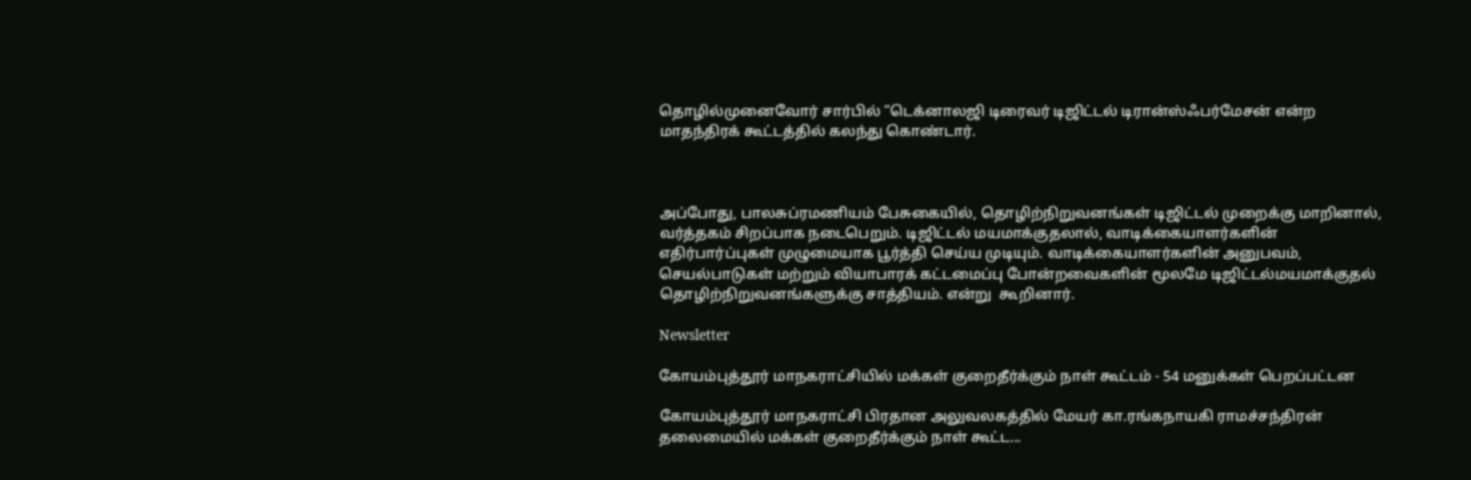தொழில்முனைவோர் சார்பில் ”டெக்னாலஜி டிரைவர் டிஜிட்டல் டிரான்ஸ்ஃபர்மேசன் என்ற மாதந்திரக் கூட்டத்தில் கலந்து கொண்டார்.



அப்போது, பாலசுப்ரமணியம் பேசுகையில், தொழிற்நிறுவனங்கள் டிஜிட்டல் முறைக்கு மாறினால், வர்த்தகம் சிறப்பாக நடைபெறும். டிஜிட்டல் மயமாக்குதலால், வாடிக்கையாளர்களின் எதிர்பார்ப்புகள் முழுமையாக பூர்த்தி செய்ய முடியும். வாடிக்கையாளர்களின் அனுபவம், செயல்பாடுகள் மற்றும் வியாபாரக் கட்டமைப்பு போன்றவைகளின் மூலமே டிஜிட்டல்மயமாக்குதல் தொழிற்நிறுவனங்களுக்கு சாத்தியம். என்று  கூறினார்.

Newsletter

கோயம்புத்தூர் மாநகராட்சியில் மக்கள் குறைதீர்க்கும் நாள் கூட்டம் - 54 மனுக்கள் பெறப்பட்டன

கோயம்புத்தூர் மாநகராட்சி பிரதான அலுவலகத்தில் மேயர் கா.ரங்கநாயகி ராமச்சந்திரன் தலைமையில் மக்கள் குறைதீர்க்கும் நாள் கூட்ட...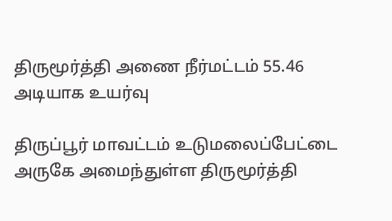திருமூர்த்தி அணை நீர்மட்டம் 55.46 அடியாக உயர்வு

திருப்பூர் மாவட்டம் உடுமலைப்பேட்டை அருகே அமைந்துள்ள திருமூர்த்தி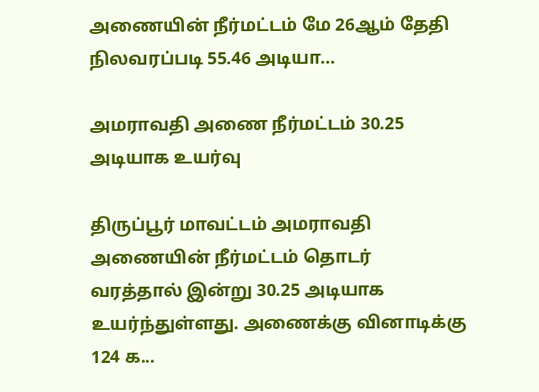அணையின் நீர்மட்டம் மே 26ஆம் தேதி நிலவரப்படி 55.46 அடியா...

அமராவதி அணை நீர்மட்டம் 30.25 அடியாக உயர்வு

திருப்பூர் மாவட்டம் அமராவதி அணையின் நீர்மட்டம் தொடர் வரத்தால் இன்று 30.25 அடியாக உயர்ந்துள்ளது. அணைக்கு வினாடிக்கு 124 க...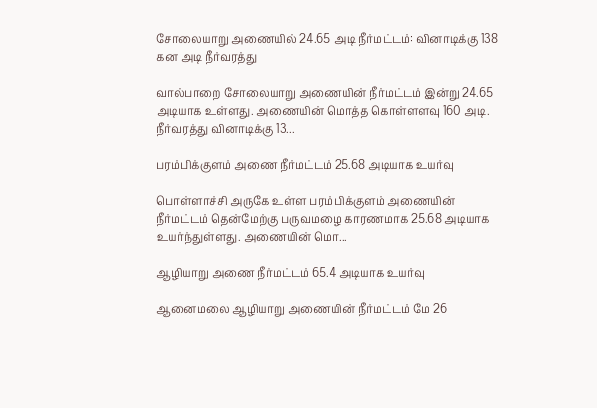சோலையாறு அணையில் 24.65 அடி நீர்மட்டம்: வினாடிக்கு 138 கன அடி நீர்வரத்து

வால்பாறை சோலையாறு அணையின் நீர்மட்டம் இன்று 24.65 அடியாக உள்ளது. அணையின் மொத்த கொள்ளளவு 160 அடி. நீர்வரத்து வினாடிக்கு 13...

பரம்பிக்குளம் அணை நீர்மட்டம் 25.68 அடியாக உயர்வு

பொள்ளாச்சி அருகே உள்ள பரம்பிக்குளம் அணையின் நீர்மட்டம் தென்மேற்கு பருவமழை காரணமாக 25.68 அடியாக உயர்ந்துள்ளது. அணையின் மொ...

ஆழியாறு அணை நீர்மட்டம் 65.4 அடியாக உயர்வு

ஆனைமலை ஆழியாறு அணையின் நீர்மட்டம் மே 26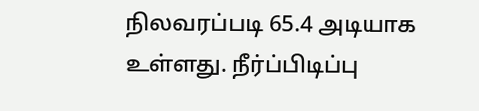நிலவரப்படி 65.4 அடியாக உள்ளது. நீர்ப்பிடிப்பு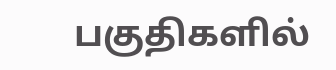பகுதிகளில்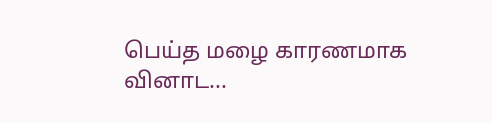பெய்த மழை காரணமாக வினாட...